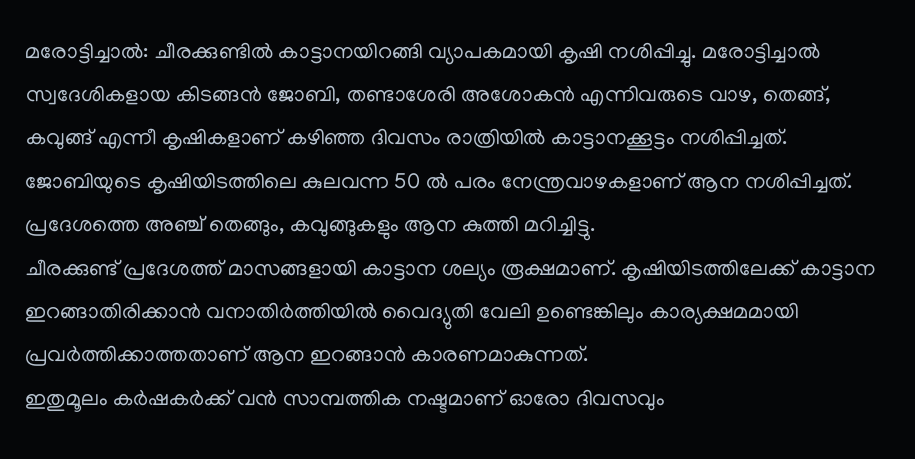മരോട്ടിച്ചാൽ: ചീരക്കുണ്ടിൽ കാട്ടാനയിറങ്ങി വ്യാപകമായി കൃഷി നശിപ്പിച്ചു. മരോട്ടിച്ചാൽ സ്വദേശികളായ കിടങ്ങൻ ജോബി, തണ്ടാശേരി അശോകൻ എന്നിവരുടെ വാഴ, തെങ്ങ്, കവുങ്ങ് എന്നീ കൃഷികളാണ് കഴിഞ്ഞ ദിവസം രാത്രിയിൽ കാട്ടാനക്കൂട്ടം നശിപ്പിച്ചത്.
ജോബിയുടെ കൃഷിയിടത്തിലെ കുലവന്ന 50 ൽ പരം നേന്ത്രവാഴകളാണ് ആന നശിപ്പിച്ചത്. പ്രദേശത്തെ അഞ്ച് തെങ്ങും, കവുങ്ങുകളും ആന കുത്തി മറിച്ചിട്ടു.
ചീരക്കുണ്ട് പ്രദേശത്ത് മാസങ്ങളായി കാട്ടാന ശല്യം രൂക്ഷമാണ്. കൃഷിയിടത്തിലേക്ക് കാട്ടാന ഇറങ്ങാതിരിക്കാൻ വനാതിർത്തിയിൽ വൈദ്യുതി വേലി ഉണ്ടെങ്കിലും കാര്യക്ഷമമായി പ്രവർത്തിക്കാത്തതാണ് ആന ഇറങ്ങാൻ കാരണമാകുന്നത്.
ഇതുമൂലം കർഷകർക്ക് വൻ സാമ്പത്തിക നഷ്ടമാണ് ഓരോ ദിവസവും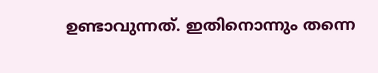ഉണ്ടാവുന്നത്. ഇതിനൊന്നും തന്നെ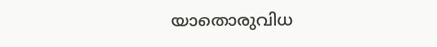യാതൊരുവിധ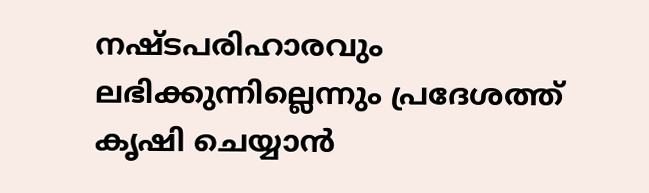നഷ്ടപരിഹാരവും ലഭിക്കുന്നില്ലെന്നും പ്രദേശത്ത് കൃഷി ചെയ്യാൻ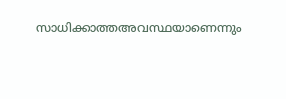സാധിക്കാത്തഅവസ്ഥയാണെന്നും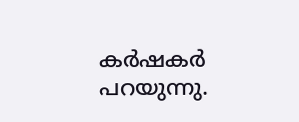കർഷകർ പറയുന്നു.